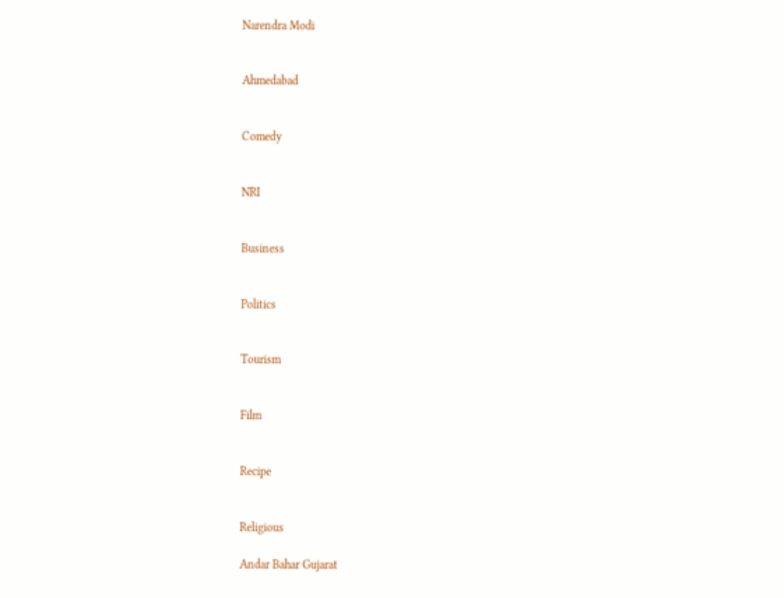Narendra Modi


Ahmedabad


Comedy


NRI


Business


Politics


Tourism


Film


Recipe


Religious

Andar Bahar Gujarat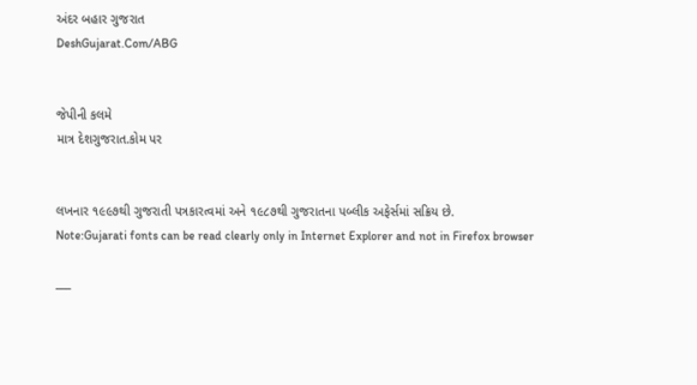અંદર બહાર ગુજરાત
DeshGujarat.Com/ABG


જેપીની કલમે
માત્ર દેશગુજરાત.કોમ પર


લખનાર ૧૯૯૭થી ગુજરાતી પત્રકારત્વમાં અને ૧૯૮૭થી ગુજરાતના પબ્લીક અફેર્સમાં સક્રિય છે.
Note:Gujarati fonts can be read clearly only in Internet Explorer and not in Firefox browser

___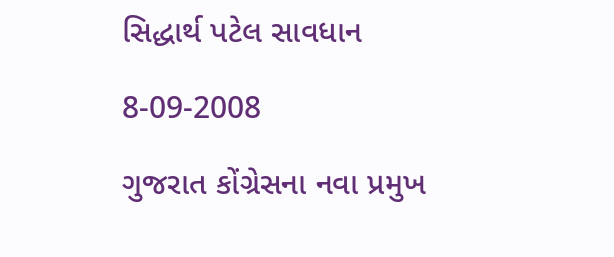સિદ્ધાર્થ પટેલ સાવધાન

8-09-2008

ગુજરાત કોંગ્રેસના નવા પ્રમુખ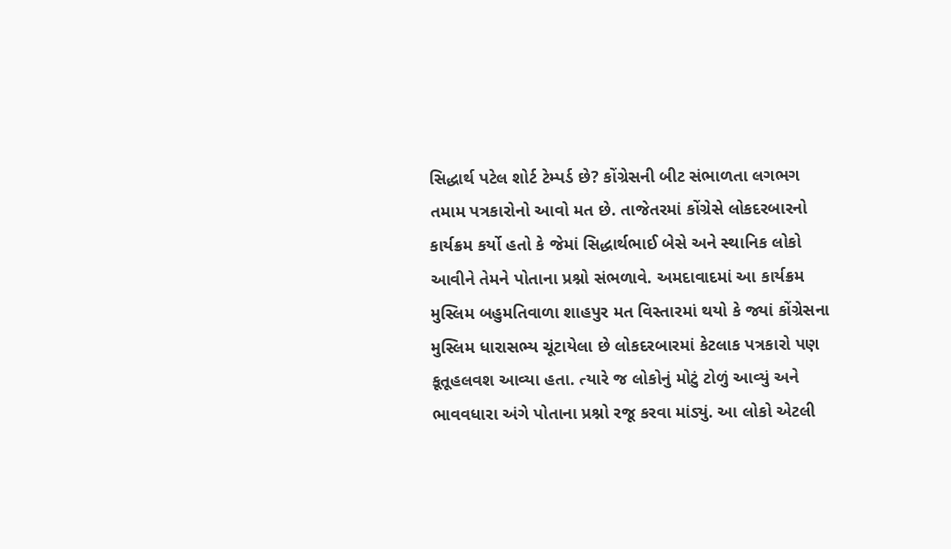સિદ્ધાર્થ પટેલ શોર્ટ ટેમ્પર્ડ છે? કોંગ્રેસની બીટ સંભાળતા લગભગ તમામ પત્રકારોનો આવો મત છે. તાજેતરમાં કોંગ્રેસે લોકદરબારનો કાર્યક્રમ કર્યો હતો કે જેમાં સિદ્ધાર્થભાઈ બેસે અને સ્થાનિક લોકો આવીને તેમને પોતાના પ્રશ્નો સંભળાવે. અમદાવાદમાં આ કાર્યક્રમ મુસ્લિમ બહુમતિવાળા શાહપુર મત વિસ્તારમાં થયો કે જ્યાં કોંગ્રેસના મુસ્લિમ ધારાસભ્ય ચૂંટાયેલા છે લોકદરબારમાં કેટલાક પત્રકારો પણ કૂતૂહલવશ આવ્યા હતા. ત્યારે જ લોકોનું મોટું ટોળું આવ્યું અને ભાવવધારા અંગે પોતાના પ્રશ્નો રજૂ કરવા માંડ્યું. આ લોકો એટલી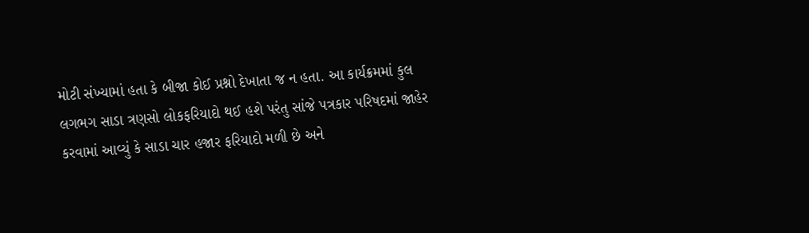મોટી સંખ્યામાં હતા કે બીજા કોઈ પ્રશ્નો દેખાતા જ ન હતા. આ કાર્યક્રમમાં કુલ લગભગ સાડા ત્રણસો લોકફરિયાદો થઈ હશે પરંતુ સાંજે પત્રકાર પરિષદમાં જાહેર કરવામાં આવ્યું કે સાડા ચાર હજાર ફરિયાદો મળી છે અને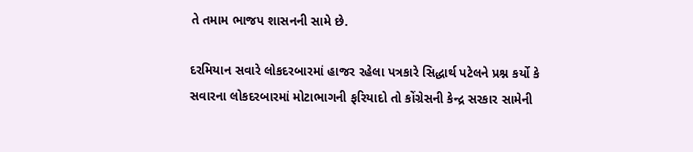તે તમામ ભાજપ શાસનની સામે છે.

દરમિયાન સવારે લોકદરબારમાં હાજર રહેલા પત્રકારે સિદ્ધાર્થ પટેલને પ્રશ્ન કર્યો કે સવારના લોકદરબારમાં મોટાભાગની ફરિયાદો તો કોંગ્રેસની કેન્દ્ર સરકાર સામેની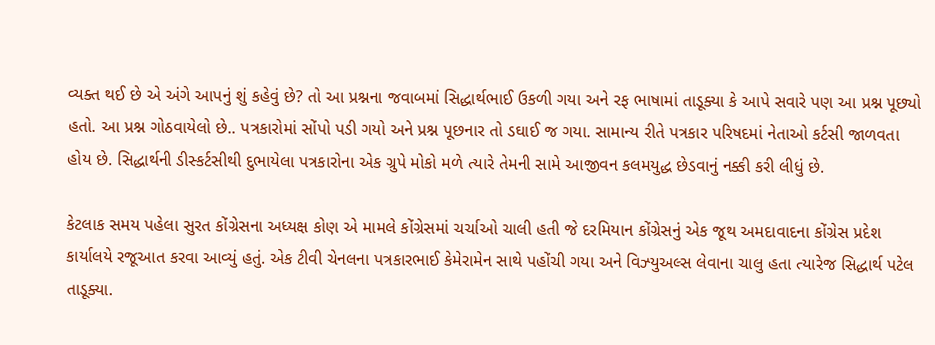વ્યક્ત થઈ છે એ અંગે આપનું શું કહેવું છે? તો આ પ્રશ્નના જવાબમાં સિદ્ધાર્થભાઈ ઉકળી ગયા અને રફ ભાષામાં તાડૂક્યા કે આપે સવારે પણ આ પ્રશ્ન પૂછ્યો હતો. આ પ્રશ્ન ગોઠવાયેલો છે.. પત્રકારોમાં સોંપો પડી ગયો અને પ્રશ્ન પૂછનાર તો ડઘાઈ જ ગયા. સામાન્ય રીતે પત્રકાર પરિષદમાં નેતાઓ કર્ટસી જાળવતા હોય છે. સિદ્ધાર્થની ડીસ્કર્ટસીથી દુભાયેલા પત્રકારોના એક ગ્રુપે મોકો મળે ત્યારે તેમની સામે આજીવન કલમયુદ્ધ છેડવાનું નક્કી કરી લીધું છે.

કેટલાક સમય પહેલા સુરત કોંગ્રેસના અધ્યક્ષ કોણ એ મામલે કોંગ્રેસમાં ચર્ચાઓ ચાલી હતી જે દરમિયાન કોંગ્રેસનું એક જૂથ અમદાવાદના કોંગ્રેસ પ્રદેશ કાર્યાલયે રજૂઆત કરવા આવ્યું હતું. એક ટીવી ચેનલના પત્રકારભાઈ કેમેરામેન સાથે પહોંચી ગયા અને વિઝ્યુઅલ્સ લેવાના ચાલુ હતા ત્યારેજ સિદ્ધાર્થ પટેલ તાડૂક્યા.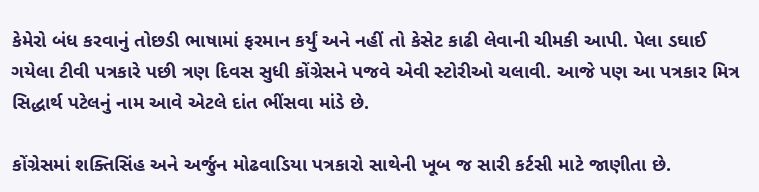કેમેરો બંધ કરવાનું તોછડી ભાષામાં ફરમાન કર્યું અને નહીં તો કેસેટ કાઢી લેવાની ચીમકી આપી. પેલા ડઘાઈ ગયેલા ટીવી પત્રકારે પછી ત્રણ દિવસ સુધી કોંગ્રેસને પજવે એવી સ્ટોરીઓ ચલાવી. આજે પણ આ પત્રકાર મિત્ર સિદ્ધાર્થ પટેલનું નામ આવે એટલે દાંત ભીંસવા માંડે છે.

કોંગ્રેસમાં શક્તિસિંહ અને અર્જુન મોઢવાડિયા પત્રકારો સાથેની ખૂબ જ સારી કર્ટસી માટે જાણીતા છે.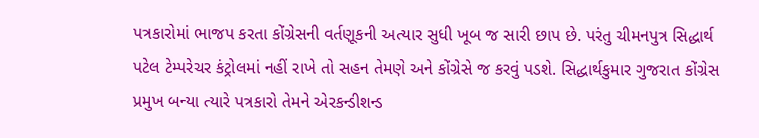પત્રકારોમાં ભાજપ કરતા કોંગ્રેસની વર્તણૂકની અત્યાર સુધી ખૂબ જ સારી છાપ છે. પરંતુ ચીમનપુત્ર સિદ્ધાર્થ પટેલ ટેમ્પરેચર કંટ્રોલમાં નહીં રાખે તો સહન તેમણે અને કોંગ્રેસે જ કરવું પડશે. સિદ્ધાર્થકુમાર ગુજરાત કોંગ્રેસ પ્રમુખ બન્યા ત્યારે પત્રકારો તેમને એરકન્ડીશન્ડ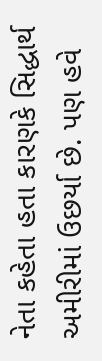નેતા કહેતા હતા કારણકે સિદ્ધાર્થ અમીરીમાં ઉછર્યા છે. પણ હવે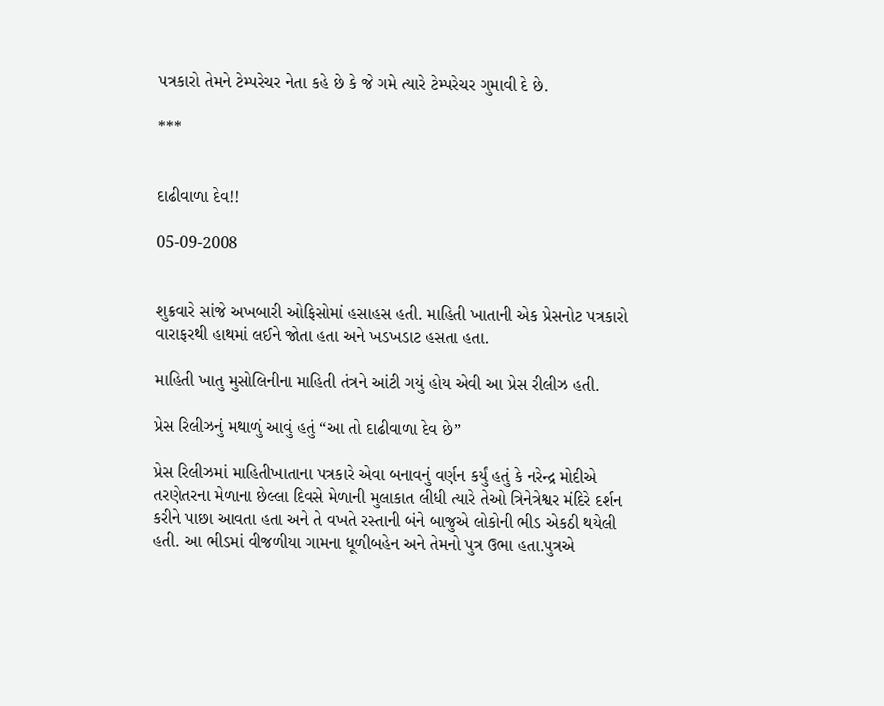પત્રકારો તેમને ટેમ્પરેચર નેતા કહે છે કે જે ગમે ત્યારે ટેમ્પરેચર ગુમાવી દે છે.

***


દાઢીવાળા દેવ!!

05-09-2008


શુક્રવારે સાંજે અખબારી ઓફિસોમાં હસાહસ હતી. માહિતી ખાતાની એક પ્રેસનોટ પત્રકારો વારાફરથી હાથમાં લઈને જોતા હતા અને ખડખડાટ હસતા હતા.

માહિતી ખાતુ મુસોલિનીના માહિતી તંત્રને આંટી ગયું હોય એવી આ પ્રેસ રીલીઝ હતી.

પ્રેસ રિલીઝનું મથાળું આવું હતું “આ તો દાઢીવાળા દેવ છે”

પ્રેસ રિલીઝમાં માહિતીખાતાના પત્રકારે એવા બનાવનું વર્ણન કર્યું હતું કે નરેન્દ્ર મોદીએ તરણેતરના મેળાના છેલ્લા દિવસે મેળાની મુલાકાત લીધી ત્યારે તેઓ ત્રિનેત્રેશ્વર મંદિરે દર્શન કરીને પાછા આવતા હતા અને તે વખતે રસ્તાની બંને બાજુએ લોકોની ભીડ એકઠી થયેલી હતી. આ ભીડમાં વીજળીયા ગામના ધૂળીબહેન અને તેમનો પુત્ર ઉભા હતા.પુત્રએ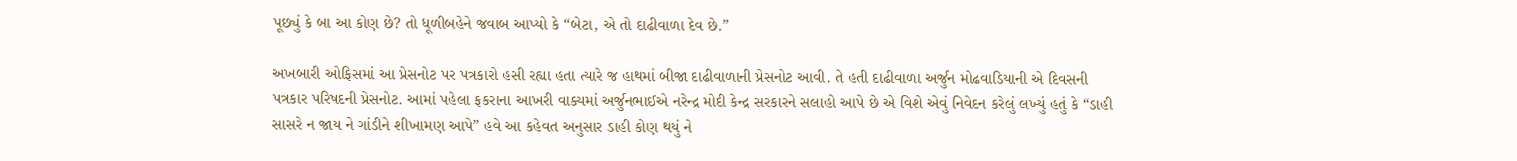પૂછ્યું કે બા આ કોણ છે? તો ધૂળીબહેને જવાબ આપ્યો કે “બેટા, એ તો દાઢીવાળા દેવ છે.”

અખબારી ઓફિસમાં આ પ્રેસનોટ પર પત્રકારો હસી રહ્યા હતા ત્યારે જ હાથમાં બીજા દાઢીવાળાની પ્રેસનોટ આવી. તે હતી દાઢીવાળા અર્જુન મોઢવાડિયાની એ દિવસની પત્રકાર પરિષદની પ્રેસનોટ. આમાં પહેલા ફકરાના આખરી વાક્યમાં અર્જુનભાઈએ નરેન્દ્ર મોદી કેન્દ્ર સરકારને સલાહો આપે છે એ વિશે એવું નિવેદન કરેલું લખ્યું હતું કે “ડાહી સાસરે ન જાય ને ગાંડીને શીખામણ આપે” હવે આ કહેવત અનુસાર ડાહી કોણ થયું ને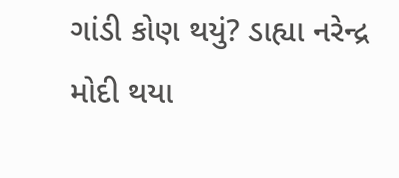ગાંડી કોણ થયું? ડાહ્યા નરેન્દ્ર મોદી થયા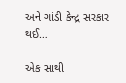અને ગાંડી કેન્દ્ર સરકાર થઈ…

એક સાથી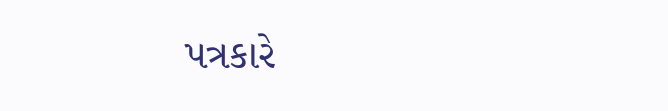પત્રકારે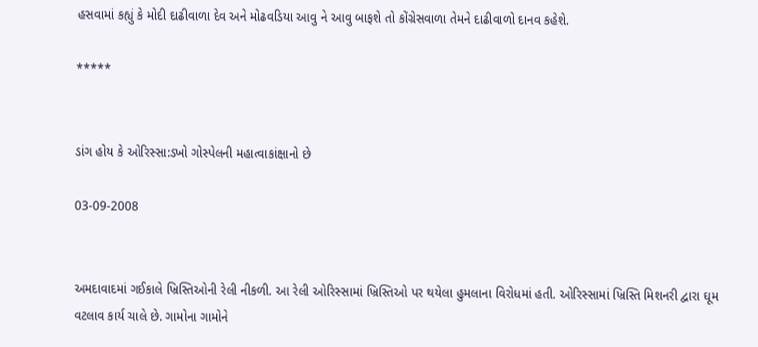હસવામાં કહ્યું કે મોદી દાઢીવાળા દેવ અને મોઢવડિયા આવુ ને આવુ બાફશે તો કોંગ્રેસવાળા તેમને દાઢીવાળો દાનવ કહેશે.

*****


ડાંગ હોય કે ઓરિસ્સા:ડખો ગોસ્પેલની મહાત્વાકાંક્ષાનો છે

03-09-2008


અમદાવાદમાં ગઈકાલે ખ્રિસ્તિઓની રેલી નીકળી. આ રેલી ઓરિસ્સામાં ખ્રિસ્તિઓ પર થયેલા હુમલાના વિરોધમાં હતી. ઓરિસ્સામાં ખ્રિસ્તિ મિશનરી દ્વારા ઘૂમ વટલાવ કાર્ય ચાલે છે. ગામોના ગામોને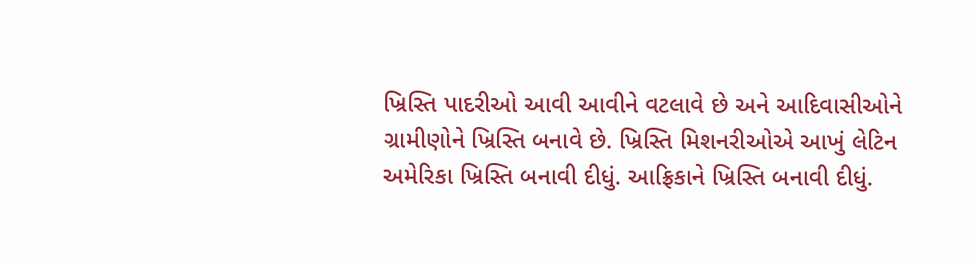ખ્રિસ્તિ પાદરીઓ આવી આવીને વટલાવે છે અને આદિવાસીઓને ગ્રામીણોને ખ્રિસ્તિ બનાવે છે. ખ્રિસ્તિ મિશનરીઓએ આખું લેટિન અમેરિકા ખ્રિસ્તિ બનાવી દીધું. આફ્રિકાને ખ્રિસ્તિ બનાવી દીધું.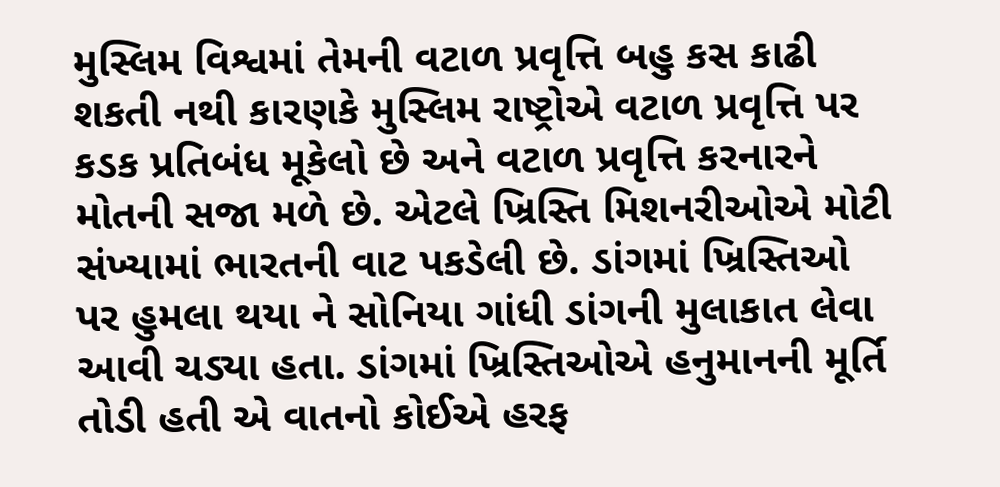મુસ્લિમ વિશ્વમાં તેમની વટાળ પ્રવૃત્તિ બહુ કસ કાઢી શકતી નથી કારણકે મુસ્લિમ રાષ્ટ્રોએ વટાળ પ્રવૃત્તિ પર કડક પ્રતિબંધ મૂકેલો છે અને વટાળ પ્રવૃત્તિ કરનારને મોતની સજા મળે છે. એટલે ખ્રિસ્તિ મિશનરીઓએ મોટી સંખ્યામાં ભારતની વાટ પકડેલી છે. ડાંગમાં ખ્રિસ્તિઓ પર હુમલા થયા ને સોનિયા ગાંધી ડાંગની મુલાકાત લેવા આવી ચડ્યા હતા. ડાંગમાં ખ્રિસ્તિઓએ હનુમાનની મૂર્તિ તોડી હતી એ વાતનો કોઈએ હરફ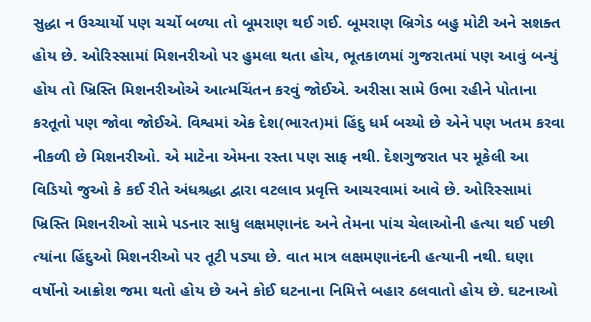સુદ્ધા ન ઉચ્ચાર્યો પણ ચર્ચો બળ્યા તો બૂમરાણ થઈ ગઈ. બૂમરાણ બ્રિગેડ બહુ મોટી અને સશક્ત હોય છે. ઓરિસ્સામાં મિશનરીઓ પર હુમલા થતા હોય, ભૂતકાળમાં ગુજરાતમાં પણ આવું બન્યું હોય તો ખ્રિસ્તિ મિશનરીઓએ આત્મચિંતન કરવું જોઈએ. અરીસા સામે ઉભા રહીને પોતાના કરતૂતો પણ જોવા જોઈએ. વિશ્વમાં એક દેશ(ભારત)માં હિંદુ ધર્મ બચ્યો છે એને પણ ખતમ કરવા નીકળી છે મિશનરીઓ. એ માટેના એમના રસ્તા પણ સાફ નથી. દેશગુજરાત પર મૂકેલી આ વિડિયો જુઓ કે કઈ રીતે અંધશ્રદ્ધા દ્વારા વટલાવ પ્રવૃત્તિ આચરવામાં આવે છે. ઓરિસ્સામાં ખ્રિસ્તિ મિશનરીઓ સામે પડનાર સાધુ લક્ષમણાનંદ અને તેમના પાંચ ચેલાઓની હત્યા થઈ પછી ત્યાંના હિંદુઓ મિશનરીઓ પર તૂટી પડ્યા છે. વાત માત્ર લક્ષમણાનંદની હત્યાની નથી. ઘણા વર્ષોનો આક્રોશ જમા થતો હોય છે અને કોઈ ઘટનાના નિમિત્તે બહાર ઠલવાતો હોય છે. ઘટનાઓ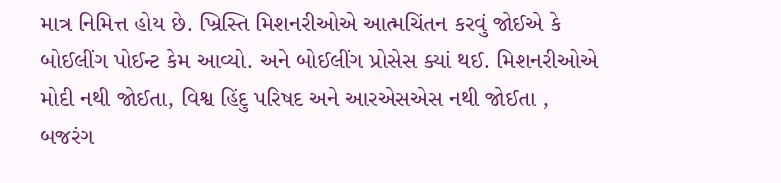માત્ર નિમિત્ત હોય છે. ખ્રિસ્તિ મિશનરીઓએ આત્મચિંતન કરવું જોઈએ કે બોઈલીંગ પોઈન્ટ કેમ આવ્યો. અને બોઈલીંગ પ્રોસેસ ક્યાં થઈ. મિશનરીઓએ મોદી નથી જોઈતા, વિશ્વ હિંદુ પરિષદ અને આરએસએસ નથી જોઈતા , બજરંગ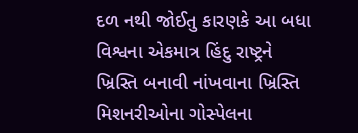દળ નથી જોઈતુ કારણકે આ બધા વિશ્વના એકમાત્ર હિંદુ રાષ્ટ્રને ખ્રિસ્તિ બનાવી નાંખવાના ખ્રિસ્તિ મિશનરીઓના ગોસ્પેલના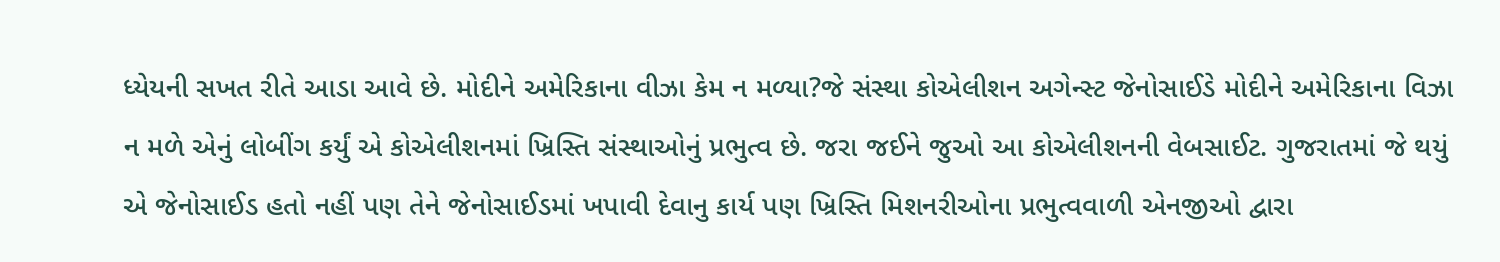ધ્યેયની સખત રીતે આડા આવે છે. મોદીને અમેરિકાના વીઝા કેમ ન મળ્યા?જે સંસ્થા કોએલીશન અગેન્સ્ટ જેનોસાઈડે મોદીને અમેરિકાના વિઝા ન મળે એનું લોબીંગ કર્યું એ કોએલીશનમાં ખ્રિસ્તિ સંસ્થાઓનું પ્રભુત્વ છે. જરા જઈને જુઓ આ કોએલીશનની વેબસાઈટ. ગુજરાતમાં જે થયું એ જેનોસાઈડ હતો નહીં પણ તેને જેનોસાઈડમાં ખપાવી દેવાનુ કાર્ય પણ ખ્રિસ્તિ મિશનરીઓના પ્રભુત્વવાળી એનજીઓ દ્વારા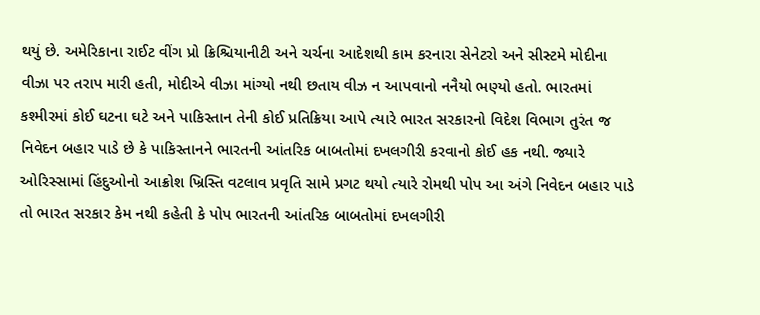થયું છે. અમેરિકાના રાઈટ વીંગ પ્રો ક્રિશ્ચિયાનીટી અને ચર્ચના આદેશથી કામ કરનારા સેનેટરો અને સીસ્ટમે મોદીના વીઝા પર તરાપ મારી હતી, મોદીએ વીઝા માંગ્યો નથી છતાય વીઝ ન આપવાનો નનૈયો ભણ્યો હતો. ભારતમાં કશ્મીરમાં કોઈ ઘટના ઘટે અને પાકિસ્તાન તેની કોઈ પ્રતિક્રિયા આપે ત્યારે ભારત સરકારનો વિદેશ વિભાગ તુરંત જ નિવેદન બહાર પાડે છે કે પાકિસ્તાનને ભારતની આંતરિક બાબતોમાં દખલગીરી કરવાનો કોઈ હક નથી. જ્યારે ઓરિસ્સામાં હિંદુઓનો આક્રોશ ખ્રિસ્તિ વટલાવ પ્રવૃતિ સામે પ્રગટ થયો ત્યારે રોમથી પોપ આ અંગે નિવેદન બહાર પાડે તો ભારત સરકાર કેમ નથી કહેતી કે પોપ ભારતની આંતરિક બાબતોમાં દખલગીરી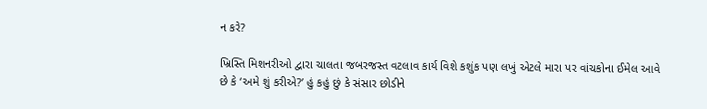ન કરે?

ખ્રિસ્તિ મિશનરીઓ દ્વારા ચાલતા જબરજસ્ત વટલાવ કાર્ય વિશે કશુંક પણ લખું એટલે મારા પર વાંચકોના ઈમેલ આવે છે કે ‘અમે શું કરીએ?’ હું કહું છું કે સંસાર છોડીને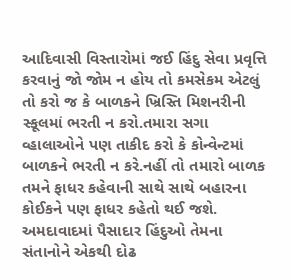આદિવાસી વિસ્તારોમાં જઈ હિંદુ સેવા પ્રવૃત્તિ કરવાનું જો જોમ ન હોય તો કમસેકમ એટલું તો કરો જ કે બાળકને ખ્રિસ્તિ મિશનરીની સ્કૂલમાં ભરતી ન કરો.તમારા સગા વ્હાલાઓને પણ તાકીદ કરો કે કોન્વેન્ટમાં બાળકને ભરતી ન કરે.નહીં તો તમારો બાળક તમને ફાધર કહેવાની સાથે સાથે બહારના કોઈકને પણ ફાધર કહેતો થઈ જશે. અમદાવાદમાં પૈસાદાર હિંદુઓ તેમના સંતાનોને એકથી દોઢ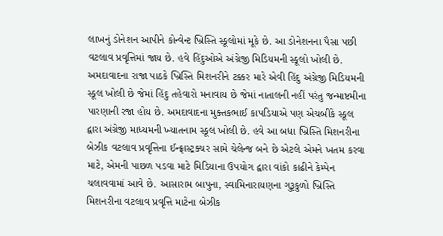લાખનું ડોનેશન આપીને કોન્વેન્ટ ખ્રિસ્તિ સ્કૂલોમાં મૂકે છે. આ ડોનેશનના પૈસા પછી વટલાવ પ્રવૃત્તિમાં જાય છે. હવે હિંદુઓએ અંગ્રેજી મિડિયમની સ્કૂલો ખોલી છે. અમદાવાદના રાજા પાઠકે ખ્રિસ્તિ મિશનરીને ટક્કર મારે એવી હિંદુ અંગ્રેજી મિડિયમની સ્કૂલ ખોલી છે જેમાં હિંદુ તહેવારો મનાવાય છે જેમાં નાતાલની નહીં પરંતુ જન્માષ્ટમીના પારણાની રજા હોય છે. અમદાવાદના મુક્તકભાઈ કાપડિયાએ પણ એચબીકે સ્કૂલ દ્વારા અંગ્રેજી માધ્યમની ખ્યાતનામ સ્કૂલ ખોલી છે. હવે આ બધા ખ્રિસ્તિ મિશનરીના બેઝીક વટલાવ પ્રવૃત્તિના ઈન્ફ્રાસ્ટ્રક્ચર સામે ચેલેન્જ બને છે એટલે એમને ખતમ કરવા માટે, એમની પાછળ પડવા માટે મિડિયાના ઉપયોગ દ્વારા વાંકો કાઢીને કેમ્પેન ચલાવવામાં આવે છે. આસારામ બાપુના, સ્વામિનારાયણના ગુરૂકુળો ખ્રિસ્તિ મિશનરીના વટલાવ પ્રવૃત્તિ માટેના બેઝીક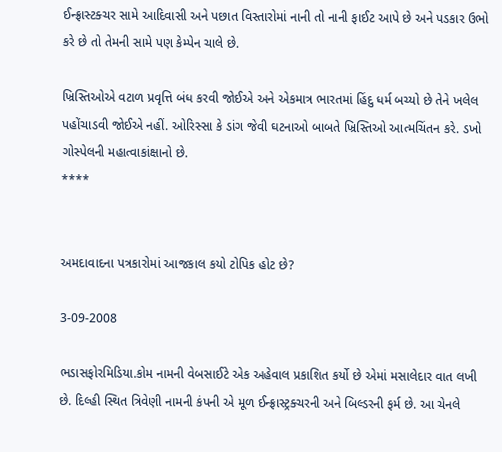ઈન્ફ્રાસ્ટક્ચર સામે આદિવાસી અને પછાત વિસ્તારોમાં નાની તો નાની ફાઈટ આપે છે અને પડકાર ઉભો કરે છે તો તેમની સામે પણ કેમ્પેન ચાલે છે.

ખ્રિસ્તિઓએ વટાળ પ્રવૃત્તિ બંધ કરવી જોઈએ અને એકમાત્ર ભારતમાં હિંદુ ધર્મ બચ્યો છે તેને ખલેલ પહોંચાડવી જોઈએ નહીં. ઓરિસ્સા કે ડાંગ જેવી ઘટનાઓ બાબતે ખ્રિસ્તિઓ આત્મચિંતન કરે. ડખો ગોસ્પેલની મહાત્વાકાંક્ષાનો છે.
****


અમદાવાદના પત્રકારોમાં આજકાલ કયો ટોપિક હોટ છે?

3-09-2008

ભડાસફોરમિડિયા.કોમ નામની વેબસાઈટે એક અહેવાલ પ્રકાશિત કર્યો છે એમાં મસાલેદાર વાત લખી છે. દિલ્હી સ્થિત ત્રિવેણી નામની કંપની એ મૂળ ઈન્ફ્રાસ્ટ્રક્ચરની અને બિલ્ડરની ફર્મ છે. આ ચેનલે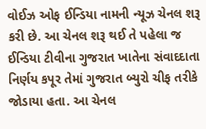વોઈઝ ઓફ ઈન્ડિયા નામની ન્યૂઝ ચેનલ શરૂ કરી છે. આ ચેનલ શરૂ થઈ તે પહેલા જ ઈન્ડિયા ટીવીના ગુજરાત ખાતેના સંવાદદાતા નિર્ણય કપૂર તેમાં ગુજરાત બ્યુરો ચીફ તરીકે જોડાયા હતા. આ ચેનલ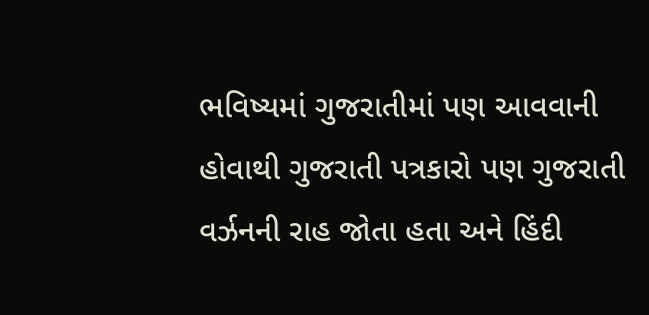ભવિષ્યમાં ગુજરાતીમાં પણ આવવાની હોવાથી ગુજરાતી પત્રકારો પણ ગુજરાતી વર્ઝનની રાહ જોતા હતા અને હિંદી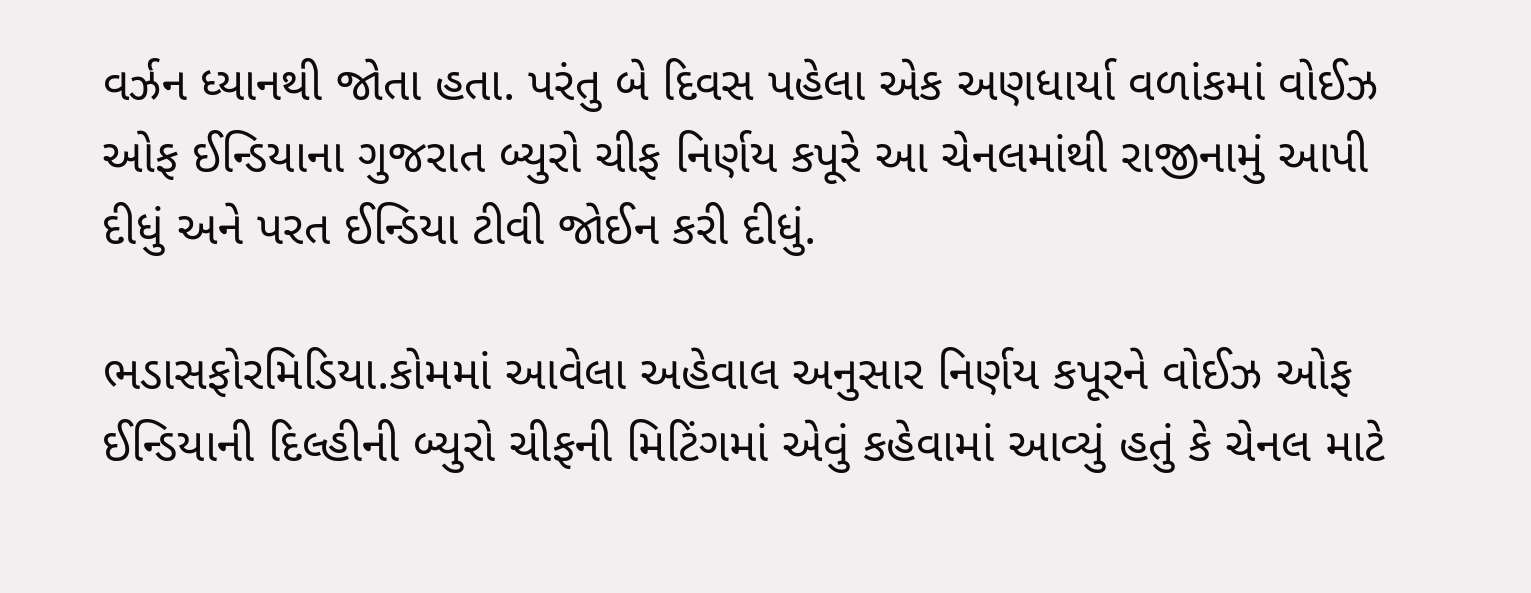વર્ઝન ધ્યાનથી જોતા હતા. પરંતુ બે દિવસ પહેલા એક અણધાર્યા વળાંકમાં વોઈઝ ઓફ ઈન્ડિયાના ગુજરાત બ્યુરો ચીફ નિર્ણય કપૂરે આ ચેનલમાંથી રાજીનામું આપી દીધું અને પરત ઈન્ડિયા ટીવી જોઈન કરી દીધું.

ભડાસફોરમિડિયા.કોમમાં આવેલા અહેવાલ અનુસાર નિર્ણય કપૂરને વોઈઝ ઓફ ઈન્ડિયાની દિલ્હીની બ્યુરો ચીફની મિટિંગમાં એવું કહેવામાં આવ્યું હતું કે ચેનલ માટે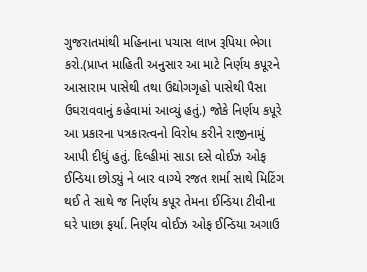ગુજરાતમાંથી મહિનાના પચાસ લાખ રૂપિયા ભેગા કરો.(પ્રાપ્ત માહિતી અનુસાર આ માટે નિર્ણય કપૂરને આસારામ પાસેથી તથા ઉદ્યોગગૃહો પાસેથી પૈસા ઉઘરાવવાનું કહેવામાં આવ્યું હતું.) જોકે નિર્ણય કપૂરે આ પ્રકારના પત્રકારત્વનો વિરોધ કરીને રાજીનામું આપી દીધું હતું. દિલ્હીમાં સાડા દસે વોઈઝ ઓફ ઈન્ડિયા છોડ્યું ને બાર વાગ્યે રજત શર્મા સાથે મિટિંગ થઈ તે સાથે જ નિર્ણય કપૂર તેમના ઈન્ડિયા ટીવીના ઘરે પાછા ફર્યા. નિર્ણય વોઈઝ ઓફ ઈન્ડિયા અગાઉ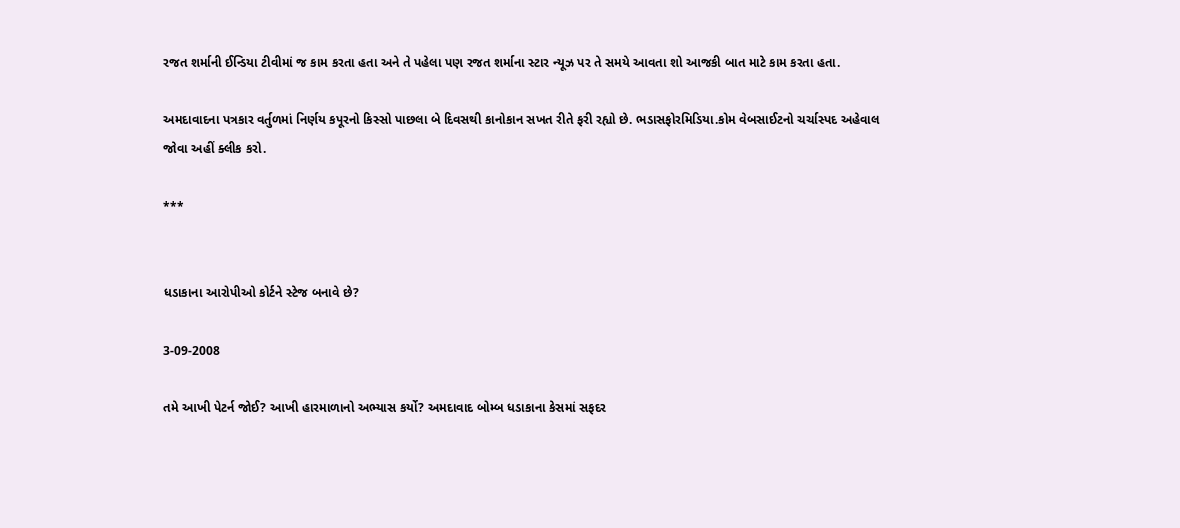રજત શર્માની ઈન્ડિયા ટીવીમાં જ કામ કરતા હતા અને તે પહેલા પણ રજત શર્માના સ્ટાર ન્યૂઝ પર તે સમયે આવતા શો આજકી બાત માટે કામ કરતા હતા.

અમદાવાદના પત્રકાર વર્તુળમાં નિર્ણય કપૂરનો કિસ્સો પાછલા બે દિવસથી કાનોકાન સખત રીતે ફરી રહ્યો છે. ભડાસફોરમિડિયા.કોમ વેબસાઈટનો ચર્ચાસ્પદ અહેવાલ જોવા અહીં ક્લીક કરો.

***


ધડાકાના આરોપીઓ કોર્ટને સ્ટેજ બનાવે છે?

3-09-2008

તમે આખી પેટર્ન જોઈ? આખી હારમાળાનો અભ્યાસ કર્યો? અમદાવાદ બોમ્બ ધડાકાના કેસમાં સફદર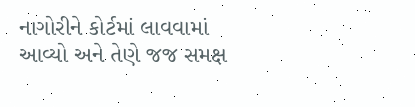નાગોરીને કોર્ટમાં લાવવામાં આવ્યો અને તેણે જજ સમક્ષ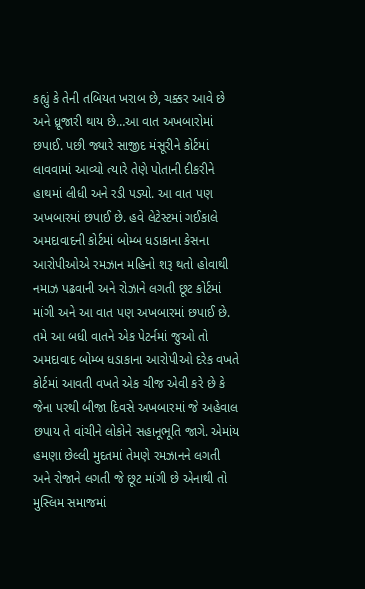કહ્યું કે તેની તબિયત ખરાબ છે, ચક્કર આવે છે અને ધ્રૂજારી થાય છે…આ વાત અખબારોમાં છપાઈ. પછી જ્યારે સાજીદ મંસૂરીને કોર્ટમાં લાવવામાં આવ્યો ત્યારે તેણે પોતાની દીકરીને હાથમાં લીધી અને રડી પડ્યો. આ વાત પણ અખબારમાં છપાઈ છે. હવે લેટેસ્ટમાં ગઈકાલે અમદાવાદની કોર્ટમાં બોમ્બ ધડાકાના કેસના આરોપીઓએ રમઝાન મહિનો શરૂ થતો હોવાથી નમાઝ પઢવાની અને રોઝાને લગતી છૂટ કોર્ટમાં માંગી અને આ વાત પણ અખબારમાં છપાઈ છે. તમે આ બધી વાતને એક પેટર્નમાં જુઓ તો અમદાવાદ બોમ્બ ધડાકાના આરોપીઓ દરેક વખતે કોર્ટમાં આવતી વખતે એક ચીજ એવી કરે છે કે જેના પરથી બીજા દિવસે અખબારમાં જે અહેવાલ છપાય તે વાંચીને લોકોને સહાનૂભૂતિ જાગે. એમાંય હમણા છેલ્લી મુદતમાં તેમણે રમઝાનને લગતી અને રોજાને લગતી જે છૂટ માંગી છે એનાથી તો મુસ્લિમ સમાજમાં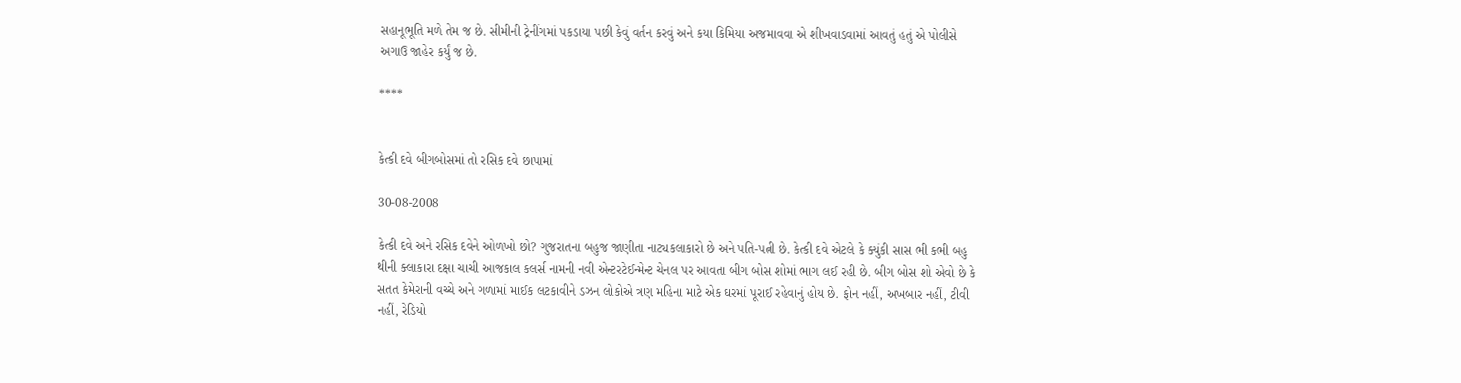સહાનૂભૂતિ મળે તેમ જ છે. સીમીની ટ્રેનીંગમાં પકડાયા પછી કેવું વર્તન કરવું અને કયા કિમિયા અજમાવવા એ શીખવાડવામાં આવતું હતું એ પોલીસે અગાઉ જાહેર કર્યું જ છે.

****


કેત્કી દવે બીગબોસમાં તો રસિક દવે છાપામાં

30-08-2008

કેત્કી દવે અને રસિક દવેને ઓળખો છો? ગુજરાતના બહુજ જાણીતા નાટ્યકલાકારો છે અને પતિ-પત્ની છે. કેત્કી દવે એટલે કે ક્યુંકી સાસ ભી કભી બહુ થીની ક્લાકારા દક્ષા ચાચી આજકાલ કલર્સ નામની નવી એન્ટરટેઈન્મેન્ટ ચેનલ પર આવતા બીગ બોસ શોમાં ભાગ લઈ રહી છે. બીગ બોસ શો એવો છે કે સતત કેમેરાની વચ્ચે અને ગળામાં માઈક લટકાવીને ડઝન લોકોએ ત્રણ મહિના માટે એક ઘરમાં પૂરાઈ રહેવાનું હોય છે. ફોન નહીં, અખબાર નહીં, ટીવી નહીં, રેડિયો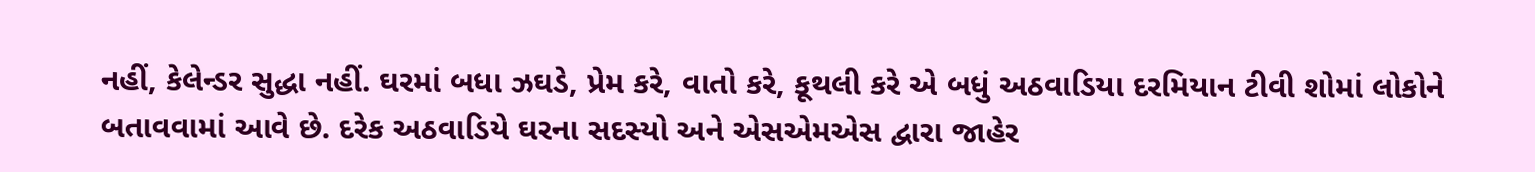નહીં, કેલેન્ડર સુદ્ધા નહીં. ઘરમાં બધા ઝઘડે, પ્રેમ કરે, વાતો કરે, કૂથલી કરે એ બધું અઠવાડિયા દરમિયાન ટીવી શોમાં લોકોને બતાવવામાં આવે છે. દરેક અઠવાડિયે ઘરના સદસ્યો અને એસએમએસ દ્વારા જાહેર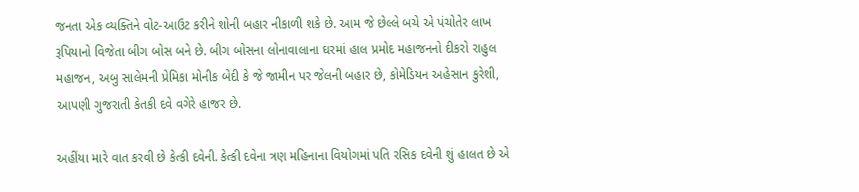જનતા એક વ્યક્તિને વોટ-આઉટ કરીને શોની બહાર નીકાળી શકે છે. આમ જે છેલ્લે બચે એ પંચોતેર લાખ રૂપિયાનો વિજેતા બીગ બોસ બને છે. બીગ બોસના લોનાવાલાના ઘરમાં હાલ પ્રમોદ મહાજનનો દીકરો રાહુલ મહાજન, અબુ સાલેમની પ્રેમિકા મોનીક બેદી કે જે જામીન પર જેલની બહાર છે, કોમેડિયન અહેસાન કુરેશી, આપણી ગુજરાતી કેતકી દવે વગેરે હાજર છે.

અહીંયા મારે વાત કરવી છે કેત્કી દવેની. કેત્કી દવેના ત્રણ મહિનાના વિયોગમાં પતિ રસિક દવેની શું હાલત છે એ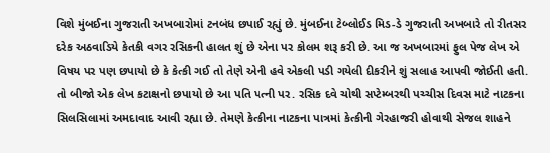વિશે મુંબઈના ગુજરાતી અખબારોમાં ટનબંધ છપાઈ રહ્યું છે. મુંબઈના ટેબ્લોઈડ મિડ-ડે ગુજરાતી અખબારે તો રીતસર દરેક અઠવાડિયે કેતકી વગર રસિકની હાલત શું છે એના પર કોલમ શરૂ કરી છે. આ જ અખબારમાં ફુલ પેજ લેખ એ વિષય પર પણ છપાયો છે કે કેત્કી ગઈ તો તેણે એની હવે એકલી પડી ગયેલી દીકરીને શું સલાહ આપવી જોઈતી હતી. તો બીજો એક લેખ કટાક્ષનો છપાયો છે આ પતિ પત્ની પર. રસિક દવે ચોથી સપ્ટેમ્બરથી પચ્ચીસ દિવસ માટે નાટકના સિલસિલામાં અમદાવાદ આવી રહ્યા છે. તેમણે કેત્કીના નાટકના પાત્રમાં કેત્કીની ગેરહાજરી હોવાથી સેજલ શાહને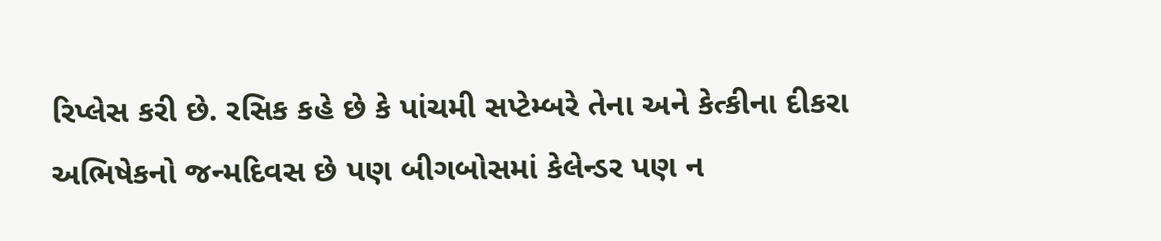રિપ્લેસ કરી છે. રસિક કહે છે કે પાંચમી સપ્ટેમ્બરે તેના અને કેત્કીના દીકરા અભિષેકનો જન્મદિવસ છે પણ બીગબોસમાં કેલેન્ડર પણ ન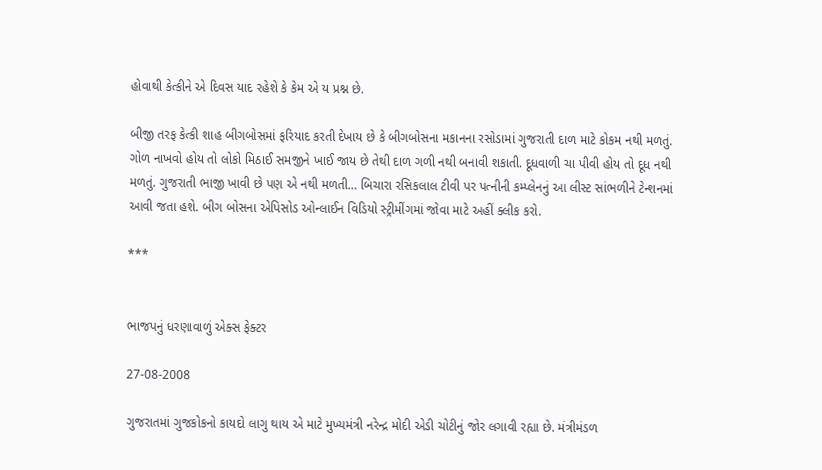હોવાથી કેત્કીને એ દિવસ યાદ રહેશે કે કેમ એ ય પ્રશ્ન છે.

બીજી તરફ કેત્કી શાહ બીગબોસમાં ફરિયાદ કરતી દેખાય છે કે બીગબોસના મકાનના રસોડામાં ગુજરાતી દાળ માટે કોકમ નથી મળતું. ગોળ નાખવો હોય તો લોકો મિઠાઈ સમજીને ખાઈ જાય છે તેથી દાળ ગળી નથી બનાવી શકાતી. દૂધવાળી ચા પીવી હોય તો દૂધ નથી મળતું. ગુજરાતી ભાજી ખાવી છે પણ એ નથી મળતી… બિચારા રસિકલાલ ટીવી પર પત્નીની કમ્પ્લેનનું આ લીસ્ટ સાંભળીને ટેન્શનમાં આવી જતા હશે. બીગ બોસના એપિસોડ ઓન્લાઈન વિડિયો સ્ટ્રીમીંગમાં જોવા માટે અહીં ક્લીક કરો.

***


ભાજપનું ધરણાવાળું એક્સ ફેક્ટર

27-08-2008

ગુજરાતમાં ગુજકોકનો કાયદો લાગુ થાય એ માટે મુખ્યમંત્રી નરેન્દ્ર મોદી એડી ચોટીનું જોર લગાવી રહ્યા છે. મંત્રીમંડળ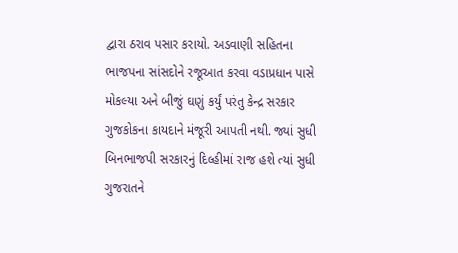દ્વારા ઠરાવ પસાર કરાયો. અડવાણી સહિતના ભાજપના સાંસદોને રજૂઆત કરવા વડાપ્રધાન પાસે મોકલ્યા અને બીજું ઘણું કર્યું પરંતુ કેન્દ્ર સરકાર ગુજકોકના કાયદાને મંજૂરી આપતી નથી. જ્યાં સુધી બિનભાજપી સરકારનું દિલ્હીમાં રાજ હશે ત્યાં સુધી ગુજરાતને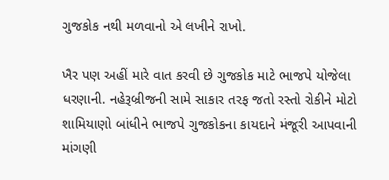ગુજકોક નથી મળવાનો એ લખીને રાખો.

ખૈર પણ અહીં મારે વાત કરવી છે ગુજકોક માટે ભાજપે યોજેલા ધરણાની. નહેરૂબ્રીજની સામે સાકાર તરફ જતો રસ્તો રોકીને મોટો શામિયાણો બાંધીને ભાજપે ગુજકોકના કાયદાને મંજૂરી આપવાની માંગણી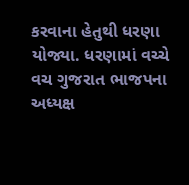કરવાના હેતુથી ધરણા યોજ્યા. ધરણામાં વચ્ચે વચ ગુજરાત ભાજપના અધ્યક્ષ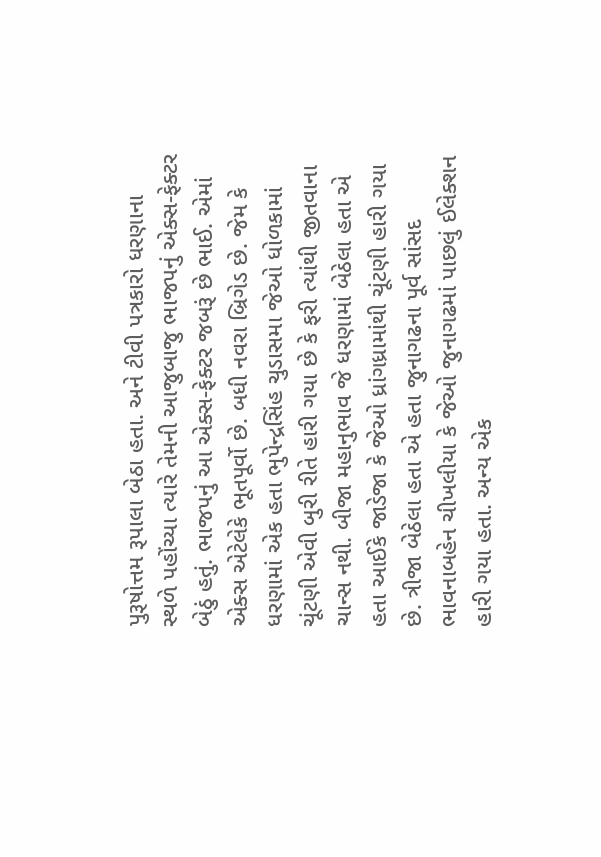પુરૂષોત્તમ રૂપાલા બેઠા હતા. અને ટીવી પત્રકારો ધરણાના સ્થળે પહોંચ્યા ત્યારે તેમની આજુબાજુ ભાજપનું એક્સ-ફેક્ટર બેઠું હતું. ભાજપનું આ એક્સ-ફેક્ટર જબરૂં છે ભાઈ. એમાં એક્સ એટેલેકે ભૂતપૂર્વો છે. બધી નવરા બ્રિગેડ છે. જેમ કે ધરણામાં એક હતા ભુપેન્દ્રસિંહ ચુડાસમા જેઓ ધોળકામાં ચૂંટણી એવી બુરી રીતે હારી ગયા છે કે ફરી ત્યાંથી જીતવાના ચાન્સ નથી. બીજા મહાનુભાવ જે ધરણામાં બેઠેલા હતા એ હતા આઈકે જાડેજા કે જેઓ ધ્રાંગધ્રામાંથી ચૂંટણી હારી ગયા છે. ત્રીજા બેઠેલા હતા એ હતા જુનાગઢના પૂર્વ સાંસદ ભાવનાબહેન ચીખલીયા કે જેઓ જુનાગઢમાં પાછલું ઈલેક્શન હારી ગયા હતા. અન્ય એક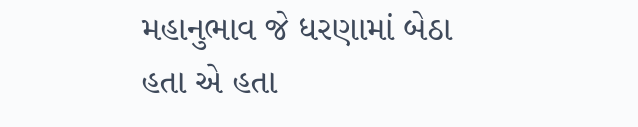મહાનુભાવ જે ધરણામાં બેઠા હતા એ હતા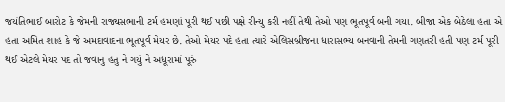જયંતિભાઈ બારોટ કે જેમની રાજ્યસભાની ટર્મ હમણાં પૂરી થઈ પછી પક્ષે રીન્યુ કરી નહીં તેથી તેઓ પણ ભૂતપૂર્વ બની ગયા. બીજા એક બેઠેલા હતા એ હતા અમિત શાહ કે જે અમદાવાદના ભૂતપૂર્વ મેયર છે. તેઓ મેયર પદે હતા ત્યારે એલિસબ્રીજના ધારાસભ્ય બનવાની તેમની ગણતરી હતી પણ ટર્મ પૂરી થઈ એટલે મેયર પદ તો જવાનુ હતુ ને ગયું ને અધૂરામાં પૂરું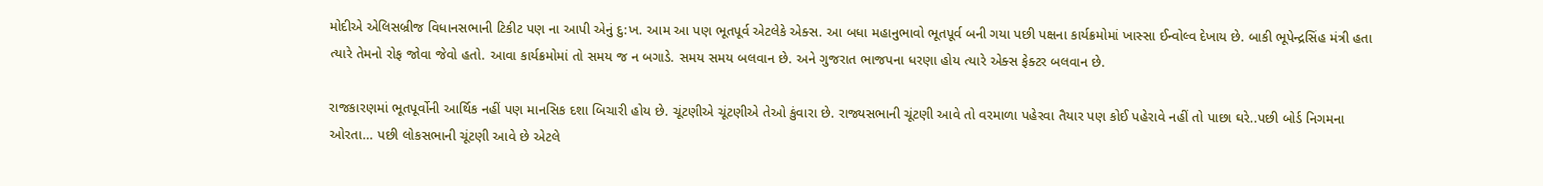મોદીએ એલિસબ્રીજ વિધાનસભાની ટિકીટ પણ ના આપી એનું દુ:ખ. આમ આ પણ ભૂતપૂર્વ એટલેકે એક્સ. આ બધા મહાનુભાવો ભૂતપૂર્વ બની ગયા પછી પક્ષના કાર્યક્રમોમાં ખાસ્સા ઈન્વોલ્વ દેખાય છે. બાકી ભૂપેન્દ્રસિંહ મંત્રી હતા ત્યારે તેમનો રોફ જોવા જેવો હતો. આવા કાર્યક્રમોમાં તો સમય જ ન બગાડે. સમય સમય બલવાન છે. અને ગુજરાત ભાજપના ધરણા હોય ત્યારે એક્સ ફેક્ટર બલવાન છે.

રાજકારણમાં ભૂતપૂર્વોની આર્થિક નહીં પણ માનસિક દશા બિચારી હોય છે. ચૂંટણીએ ચૂંટણીએ તેઓ કુંવારા છે. રાજ્યસભાની ચૂંટણી આવે તો વરમાળા પહેરવા તૈયાર પણ કોઈ પહેરાવે નહીં તો પાછા ઘરે..પછી બોર્ડ નિગમના ઓરતા… પછી લોકસભાની ચૂંટણી આવે છે એટલે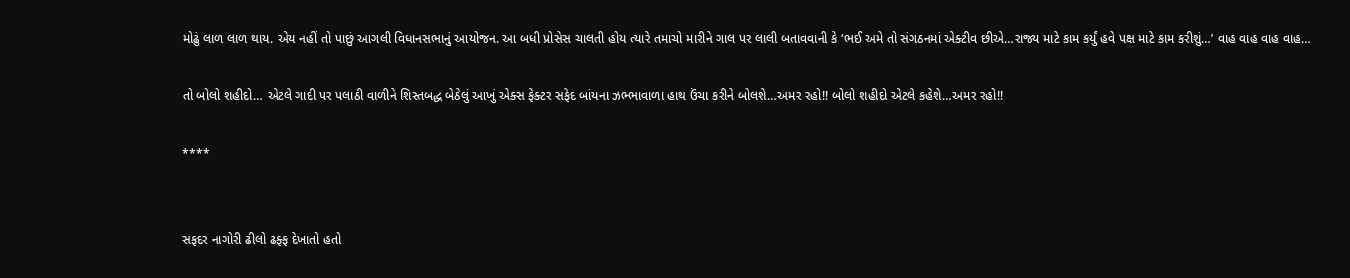મોઢું લાળ લાળ થાય. એય નહીં તો પાછું આગલી વિધાનસભાનું આયોજન. આ બધી પ્રોસેસ ચાલતી હોય ત્યારે તમાચો મારીને ગાલ પર લાલી બતાવવાની કે ‘ભઈ અમે તો સંગઠનમાં એક્ટીવ છીએ…રાજ્ય માટે કામ કર્યું હવે પક્ષ માટે કામ કરીશું…’ વાહ વાહ વાહ વાહ…

તો બોલો શહીદો… એટલે ગાદી પર પલાઠી વાળીને શિસ્તબદ્ધ બેઠેલું આખું એક્સ ફેક્ટર સફેદ બાંયના ઝભ્ભાવાળા હાથ ઉંચા કરીને બોલશે…અમર રહો!! બોલો શહીદો એટલે કહેશે…અમર રહો!!

****


સફદર નાગોરી ઢીલો ઢફ્ફ દેખાતો હતો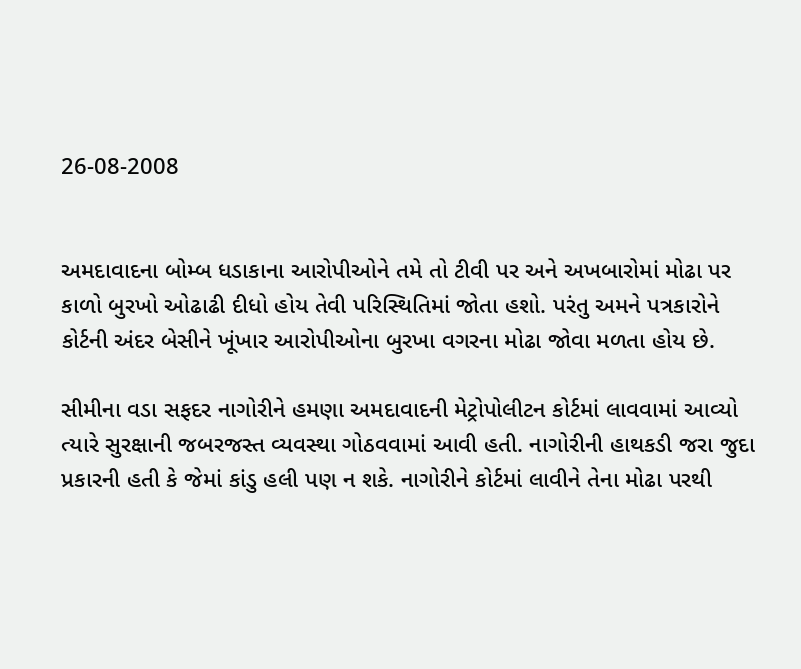26-08-2008


અમદાવાદના બોમ્બ ધડાકાના આરોપીઓને તમે તો ટીવી પર અને અખબારોમાં મોઢા પર કાળો બુરખો ઓઢાઢી દીધો હોય તેવી પરિસ્થિતિમાં જોતા હશો. પરંતુ અમને પત્રકારોને કોર્ટની અંદર બેસીને ખૂંખાર આરોપીઓના બુરખા વગરના મોઢા જોવા મળતા હોય છે.

સીમીના વડા સફદર નાગોરીને હમણા અમદાવાદની મેટ્રોપોલીટન કોર્ટમાં લાવવામાં આવ્યો ત્યારે સુરક્ષાની જબરજસ્ત વ્યવસ્થા ગોઠવવામાં આવી હતી. નાગોરીની હાથકડી જરા જુદા પ્રકારની હતી કે જેમાં કાંડુ હલી પણ ન શકે. નાગોરીને કોર્ટમાં લાવીને તેના મોઢા પરથી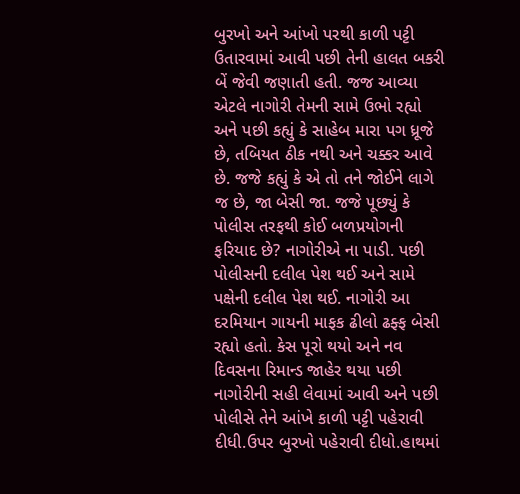બુરખો અને આંખો પરથી કાળી પટ્ટી ઉતારવામાં આવી પછી તેની હાલત બકરી બેં જેવી જણાતી હતી. જજ આવ્યા એટલે નાગોરી તેમની સામે ઉભો રહ્યો અને પછી કહ્યું કે સાહેબ મારા પગ ધ્રૂજે છે, તબિયત ઠીક નથી અને ચક્કર આવે છે. જજે કહ્યું કે એ તો તને જોઈને લાગે જ છે, જા બેસી જા. જજે પૂછ્યું કે પોલીસ તરફથી કોઈ બળપ્રયોગની ફરિયાદ છે? નાગોરીએ ના પાડી. પછી પોલીસની દલીલ પેશ થઈ અને સામે પક્ષેની દલીલ પેશ થઈ. નાગોરી આ દરમિયાન ગાયની માફક ઢીલો ઢફ્ફ બેસી રહ્યો હતો. કેસ પૂરો થયો અને નવ દિવસના રિમાન્ડ જાહેર થયા પછી નાગોરીની સહી લેવામાં આવી અને પછી પોલીસે તેને આંખે કાળી પટ્ટી પહેરાવી દીધી.ઉપર બુરખો પહેરાવી દીધો.હાથમાં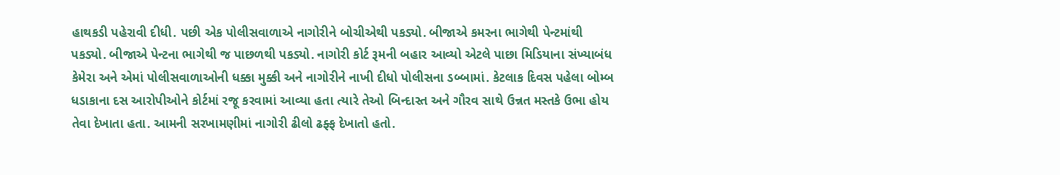હાથકડી પહેરાવી દીધી. પછી એક પોલીસવાળાએ નાગોરીને બોચીએથી પકડ્યો. બીજાએ કમરના ભાગેથી પેન્ટમાંથી પકડ્યો. બીજાએ પેન્ટના ભાગેથી જ પાછળથી પકડ્યો. નાગોરી કોર્ટ રૂમની બહાર આવ્યો એટલે પાછા મિડિયાના સંખ્યાબંધ કેમેરા અને એમાં પોલીસવાળાઓની ધક્કા મુક્કી અને નાગોરીને નાખી દીધો પોલીસના ડબ્બામાં. કેટલાક દિવસ પહેલા બોમ્બ ધડાકાના દસ આરોપીઓને કોર્ટમાં રજૂ કરવામાં આવ્યા હતા ત્યારે તેઓ બિન્દાસ્ત અને ગૌરવ સાથે ઉન્નત મસ્તકે ઉભા હોય તેવા દેખાતા હતા. આમની સરખામણીમાં નાગોરી ઢીલો ઢફ્ફ દેખાતો હતો.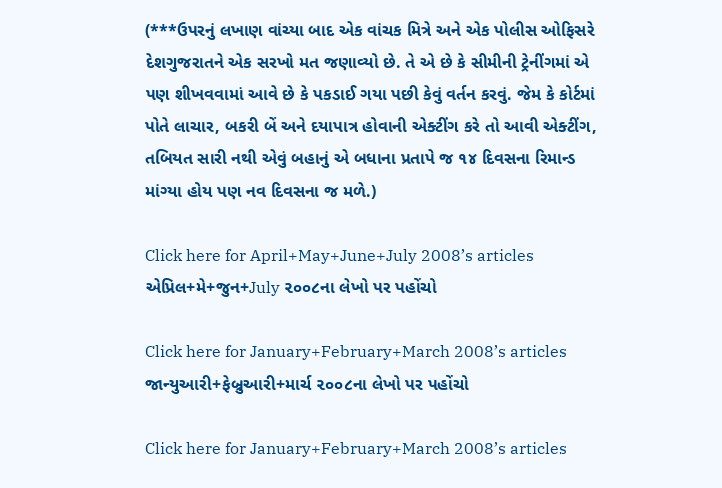(***ઉપરનું લખાણ વાંચ્યા બાદ એક વાંચક મિત્રે અને એક પોલીસ ઓફિસરે દેશગુજરાતને એક સરખો મત જણાવ્યો છે. તે એ છે કે સીમીની ટ્રેનીંગમાં એ પણ શીખવવામાં આવે છે કે પકડાઈ ગયા પછી કેવું વર્તન કરવું. જેમ કે કોર્ટમાં પોતે લાચાર, બકરી બેં અને દયાપાત્ર હોવાની એક્ટીંગ કરે તો આવી એક્ટીંગ, તબિયત સારી નથી એવું બહાનું એ બધાના પ્રતાપે જ ૧૪ દિવસના રિમાન્ડ માંગ્યા હોય પણ નવ દિવસના જ મળે.)

Click here for April+May+June+July 2008’s articles
એપ્રિલ+મે+જુન+July ૨૦૦૮ના લેખો પર પહોંચો

Click here for January+February+March 2008’s articles
જાન્યુઆરી+ફેબ્રુઆરી+માર્ચ ૨૦૦૮ના લેખો પર પહોંચો

Click here for January+February+March 2008’s articles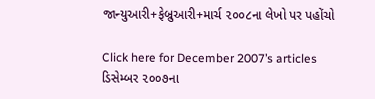જાન્યુઆરી+ફેબ્રુઆરી+માર્ચ ૨૦૦૮ના લેખો પર પહોંચો

Click here for December 2007’s articles
ડિસેમ્બર ૨૦૦૭ના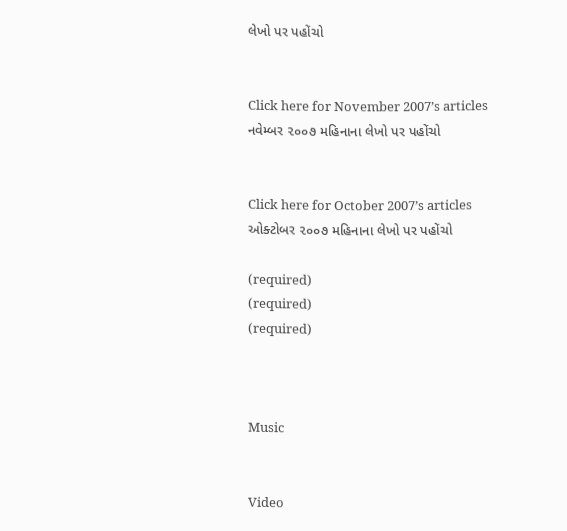લેખો પર પહોંચો


Click here for November 2007’s articles
નવેમ્બર ૨૦૦૭ મહિનાના લેખો પર પહોંચો


Click here for October 2007’s articles
ઓક્ટોબર ૨૦૦૭ મહિનાના લેખો પર પહોંચો

(required)
(required)
(required)



Music


Video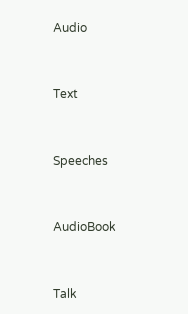Audio


Text


Speeches


AudioBook


Talk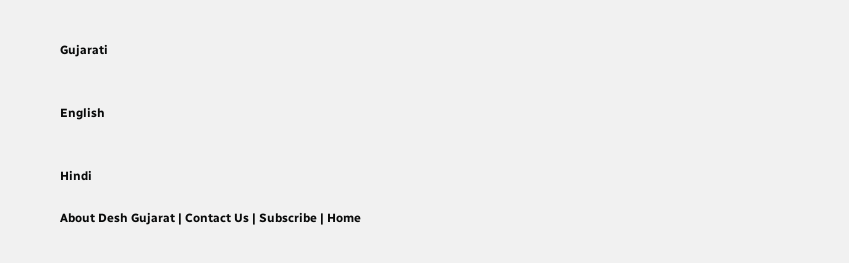Gujarati


English


Hindi

About Desh Gujarat | Contact Us | Subscribe | Home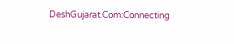DeshGujarat.Com:Connecting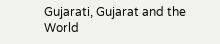Gujarati, Gujarat and the World